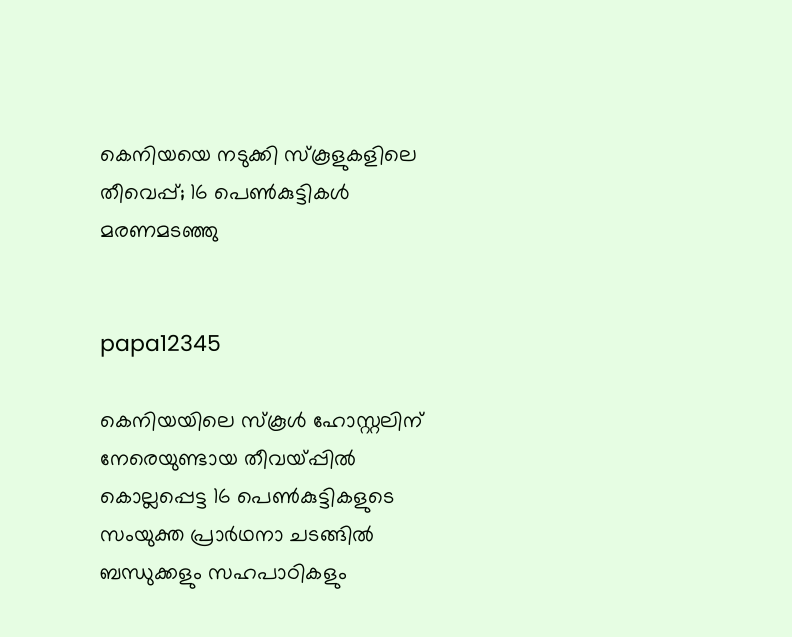കെനിയയെ നടുക്കി സ്‌കൂളുകളിലെ തീവെപ്പ്; 16 പെണ്‍കുട്ടികള്‍ മരണമടഞ്ഞു


papa12345

കെനിയയിലെ സ്‌കൂള്‍ ഹോസ്റ്റലിന് നേരെയുണ്ടായ തീവയ്പ്പില്‍ കൊല്ലപ്പെട്ട 16 പെണ്‍കുട്ടികളുടെ സംയുക്ത പ്രാര്‍ഥനാ ചടങ്ങില്‍ ബന്ധുക്കളും സഹപാഠികളും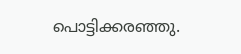പൊട്ടിക്കരഞ്ഞു.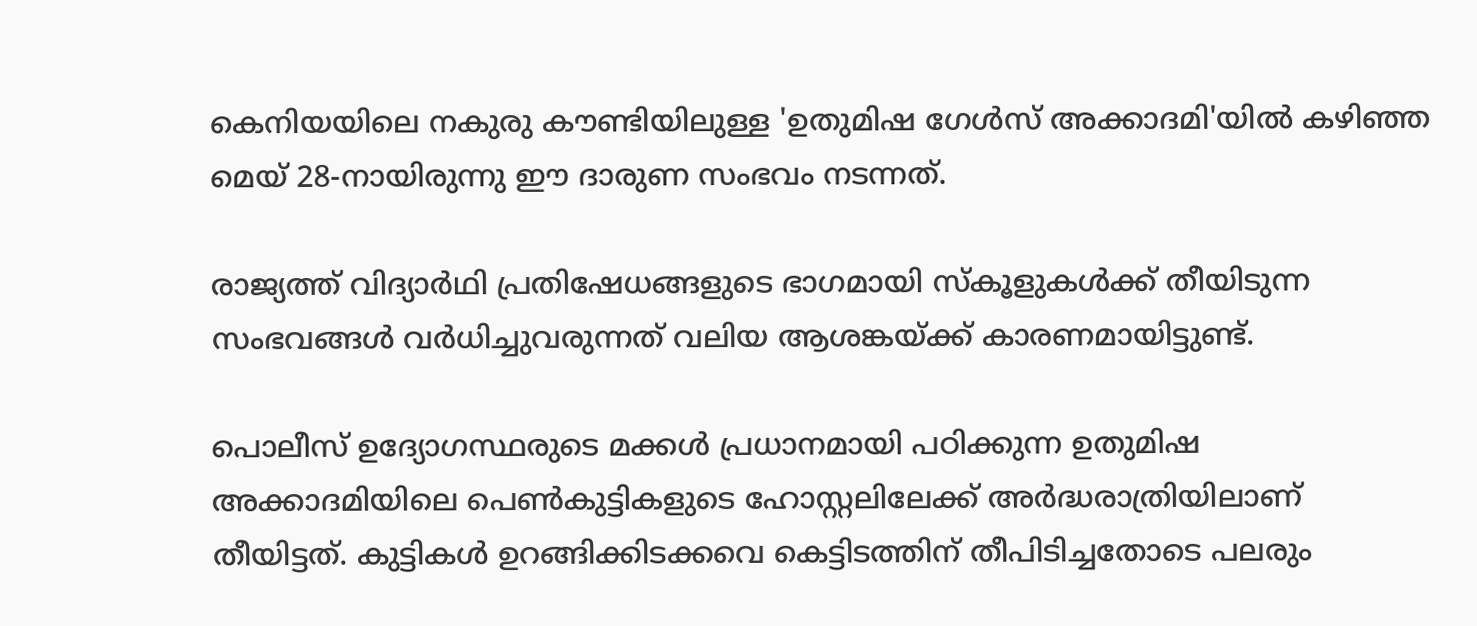കെനിയയിലെ നകുരു കൗണ്ടിയിലുള്ള 'ഉതുമിഷ ഗേള്‍സ് അക്കാദമി'യില്‍ കഴിഞ്ഞ മെയ് 28-നായിരുന്നു ഈ ദാരുണ സംഭവം നടന്നത്.

രാജ്യത്ത് വിദ്യാര്‍ഥി പ്രതിഷേധങ്ങളുടെ ഭാഗമായി സ്‌കൂളുകള്‍ക്ക് തീയിടുന്ന സംഭവങ്ങള്‍ വര്‍ധിച്ചുവരുന്നത് വലിയ ആശങ്കയ്ക്ക് കാരണമായിട്ടുണ്ട്.

പൊലീസ് ഉദ്യോഗസ്ഥരുടെ മക്കള്‍ പ്രധാനമായി പഠിക്കുന്ന ഉതുമിഷ അക്കാദമിയിലെ പെണ്‍കുട്ടികളുടെ ഹോസ്റ്റലിലേക്ക് അര്‍ദ്ധരാത്രിയിലാണ് തീയിട്ടത്. കുട്ടികള്‍ ഉറങ്ങിക്കിടക്കവെ കെട്ടിടത്തിന് തീപിടിച്ചതോടെ പലരും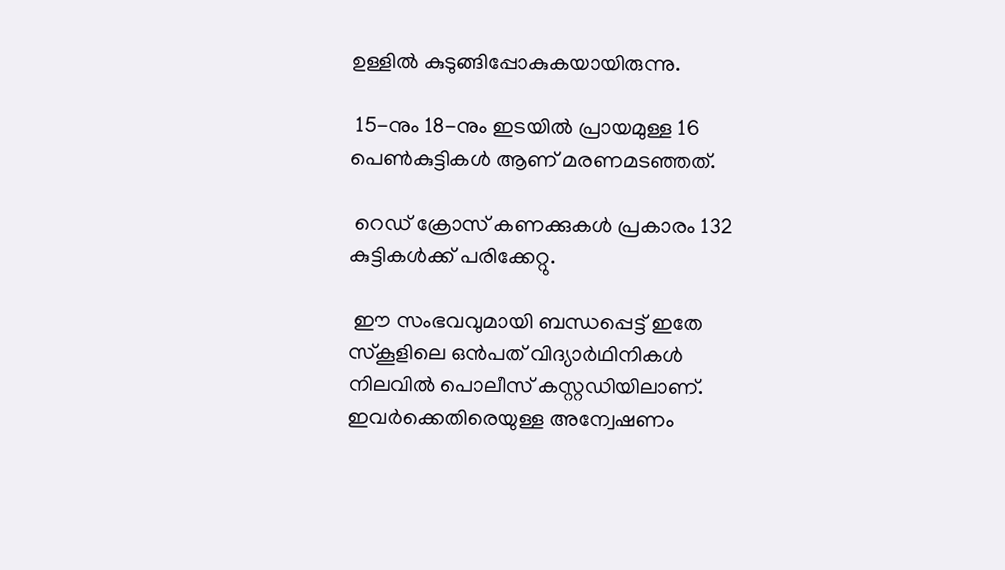ഉള്ളില്‍ കുടുങ്ങിപ്പോകുകയായിരുന്നു.

 15-നും 18-നും ഇടയില്‍ പ്രായമുള്ള 16 പെണ്‍കുട്ടികള്‍ ആണ് മരണമടഞ്ഞത്.

 റെഡ് ക്രോസ് കണക്കുകള്‍ പ്രകാരം 132 കുട്ടികള്‍ക്ക് പരിക്കേറ്റു.

 ഈ സംഭവവുമായി ബന്ധപ്പെട്ട് ഇതേ സ്‌കൂളിലെ ഒന്‍പത് വിദ്യാര്‍ഥിനികള്‍ നിലവില്‍ പൊലീസ് കസ്റ്റഡിയിലാണ്. ഇവര്‍ക്കെതിരെയുള്ള അന്വേഷണം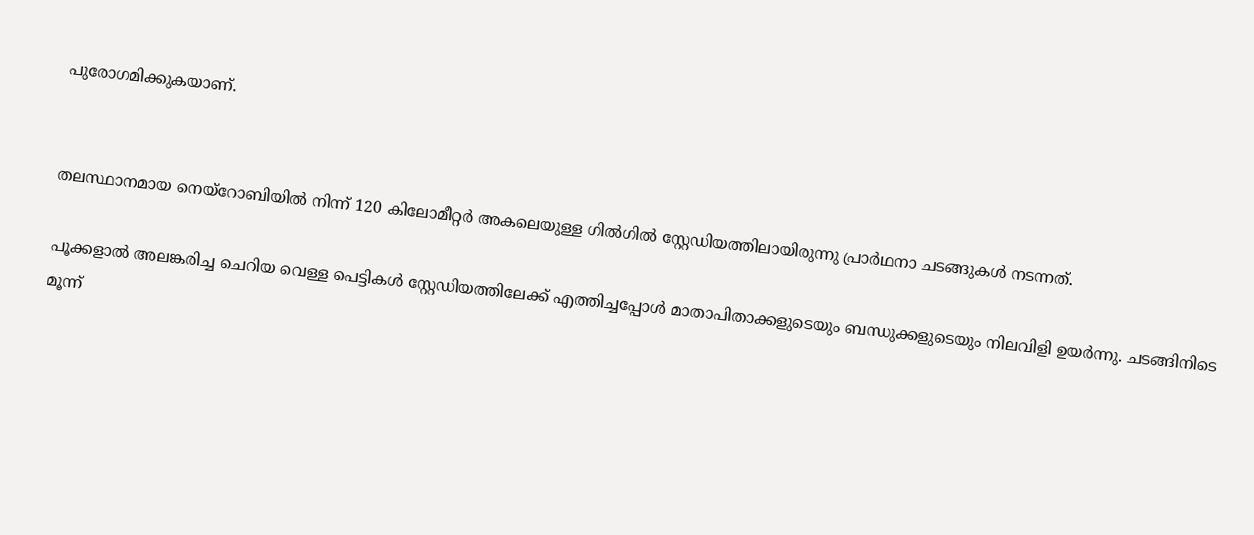പുരോഗമിക്കുകയാണ്.


തലസ്ഥാനമായ നെയ്റോബിയില്‍ നിന്ന് 120 കിലോമീറ്റര്‍ അകലെയുള്ള ഗില്‍ഗില്‍ സ്റ്റേഡിയത്തിലായിരുന്നു പ്രാര്‍ഥനാ ചടങ്ങുകള്‍ നടന്നത്.

പൂക്കളാല്‍ അലങ്കരിച്ച ചെറിയ വെള്ള പെട്ടികള്‍ സ്റ്റേഡിയത്തിലേക്ക് എത്തിച്ചപ്പോള്‍ മാതാപിതാക്കളുടെയും ബന്ധുക്കളുടെയും നിലവിളി ഉയര്‍ന്നു. ചടങ്ങിനിടെ മൂന്ന്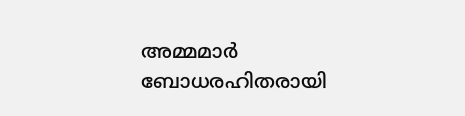അമ്മമാര്‍ ബോധരഹിതരായി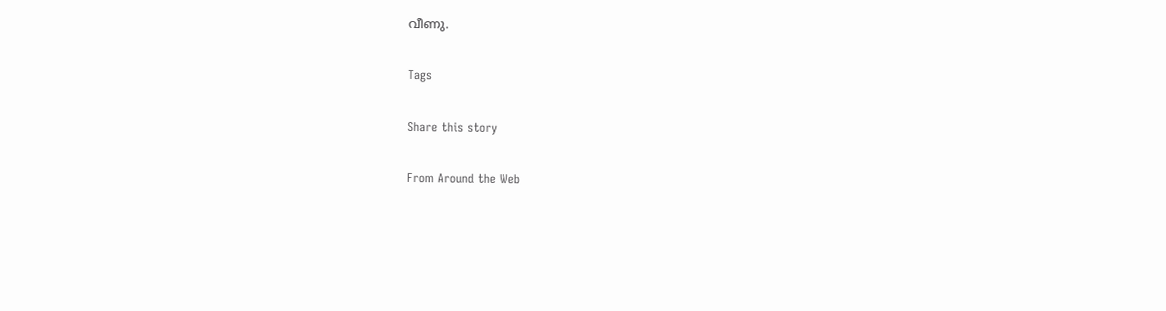വീണു.

Tags

Share this story

From Around the Web